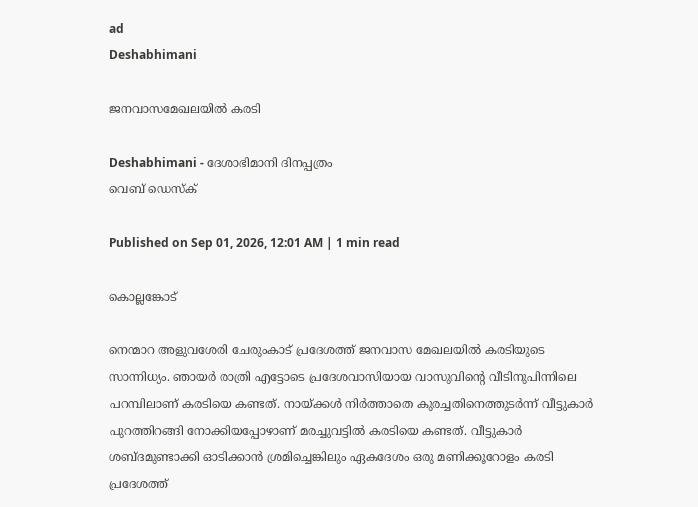ad
Deshabhimani

ജനവാസമേഖലയിൽ കരടി

Deshabhimani - ദേശാഭിമാനി ദിനപ്പത്രം
വെബ് ഡെസ്ക്

Published on Sep 01, 2026, 12:01 AM | 1 min read

കൊല്ലങ്കോട്

നെന്മാറ അളുവശേരി ചേരുംകാട് പ്രദേശത്ത് ജനവാസ മേഖലയിൽ കരടിയുടെ സാന്നിധ്യം. ഞായർ രാത്രി എട്ടോടെ പ്രദേശവാസിയായ വാസുവിന്റെ വീടിനുപിന്നിലെ പറമ്പിലാണ്‌ കരടിയെ കണ്ടത്. നായ്ക്കൾ നിർത്താതെ കുരച്ചതിനെത്തുടർന്ന് വീട്ടുകാർ പുറത്തിറങ്ങി നോക്കിയപ്പോഴാണ് മരച്ചുവട്ടിൽ കരടിയെ കണ്ടത്. വീട്ടുകാർ ശബ്ദമുണ്ടാക്കി ഓടിക്കാൻ ശ്രമിച്ചെങ്കിലും ഏകദേശം ഒരു മണിക്കൂറോളം കരടി പ്രദേശത്ത്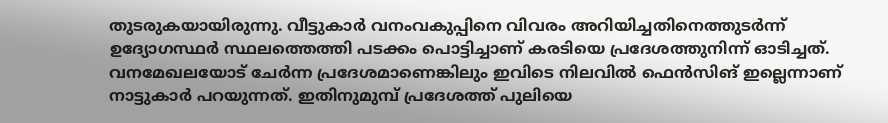തുടരുകയായിരുന്നു. വീട്ടുകാർ വനംവകുപ്പിനെ വിവരം അറിയിച്ചതിനെത്തുടർന്ന്‌ ഉദ്യോഗസ്ഥർ സ്ഥലത്തെത്തി പടക്കം പൊട്ടിച്ചാണ് കരടിയെ പ്രദേശത്തുനിന്ന് ഓടിച്ചത്. വനമേഖലയോട് ചേർന്ന പ്രദേശമാണെങ്കിലും ഇവിടെ നിലവിൽ ഫെൻസിങ് ഇല്ലെന്നാണ് നാട്ടുകാർ പറയുന്നത്. ഇതിനുമുമ്പ്‌ പ്രദേശത്ത് പുലിയെ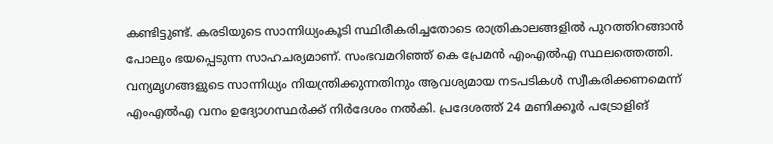കണ്ടിട്ടുണ്ട്‌. കരടിയുടെ സാന്നിധ്യംകൂടി സ്ഥിരീകരിച്ചതോടെ രാത്രികാലങ്ങളിൽ പുറത്തിറങ്ങാൻ പോലും ഭയപ്പെടുന്ന സാഹചര്യമാണ്‌. സംഭവമറിഞ്ഞ് കെ പ്രേമൻ എംഎൽഎ സ്ഥലത്തെത്തി. വന്യമൃഗങ്ങളുടെ സാന്നിധ്യം നിയന്ത്രിക്കുന്നതിനും ആവശ്യമായ നടപടികൾ സ്വീകരിക്കണമെന്ന് എംഎൽഎ വനം ഉദ്യോഗസ്ഥർക്ക് നിർദേശം നൽകി. പ്രദേശത്ത് 24 മണിക്കൂർ പട്രോളിങ്‌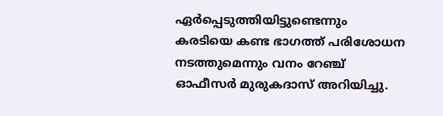ഏർപ്പെടുത്തിയിട്ടുണ്ടെന്നും കരടിയെ കണ്ട ഭാഗത്ത് പരിശോധന നടത്തുമെന്നും വനം റേഞ്ച് ഓഫീസർ മുരുകദാസ് അറിയിച്ചു.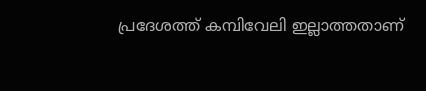പ്രദേശത്ത് കമ്പിവേലി ഇല്ലാത്തതാണ്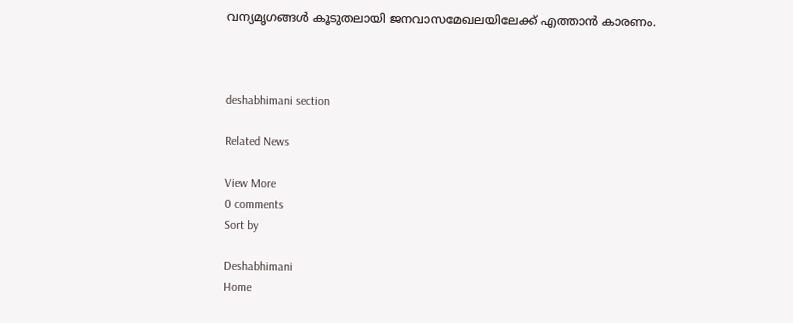വന്യമൃഗങ്ങൾ കൂടുതലായി ജനവാസമേഖലയിലേക്ക് എത്താൻ കാരണം.



deshabhimani section

Related News

View More
0 comments
Sort by

Deshabhimani
Home